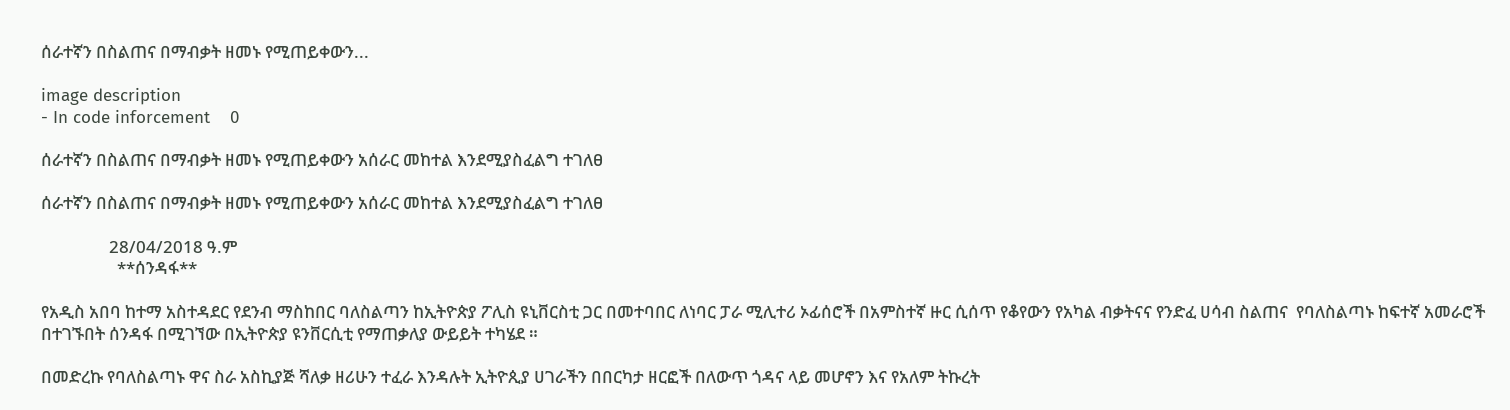ሰራተኛን በስልጠና በማብቃት ዘመኑ የሚጠይቀውን...

image description
- In code inforcement    0

ሰራተኛን በስልጠና በማብቃት ዘመኑ የሚጠይቀውን አሰራር መከተል እንደሚያስፈልግ ተገለፀ

ሰራተኛን በስልጠና በማብቃት ዘመኑ የሚጠይቀውን አሰራር መከተል እንደሚያስፈልግ ተገለፀ

                 28/04/2018 ዓ.ም
                   **ሰንዳፋ**

የአዲስ አበባ ከተማ አስተዳደር የደንብ ማስከበር ባለስልጣን ከኢትዮጵያ ፖሊስ ዩኒቨርስቲ ጋር በመተባበር ለነባር ፓራ ሚሊተሪ ኦፊሰሮች በአምስተኛ ዙር ሲሰጥ የቆየውን የአካል ብቃትናና የንድፈ ሀሳብ ስልጠና  የባለስልጣኑ ከፍተኛ አመራሮች በተገኙበት ሰንዳፋ በሚገኘው በኢትዮጵያ ዩንቨርሲቲ የማጠቃለያ ውይይት ተካሄደ ።

በመድረኩ የባለስልጣኑ ዋና ስራ አስኪያጅ ሻለቃ ዘሪሁን ተፈራ እንዳሉት ኢትዮጲያ ሀገራችን በበርካታ ዘርፎች በለውጥ ጎዳና ላይ መሆኖን እና የአለም ትኩረት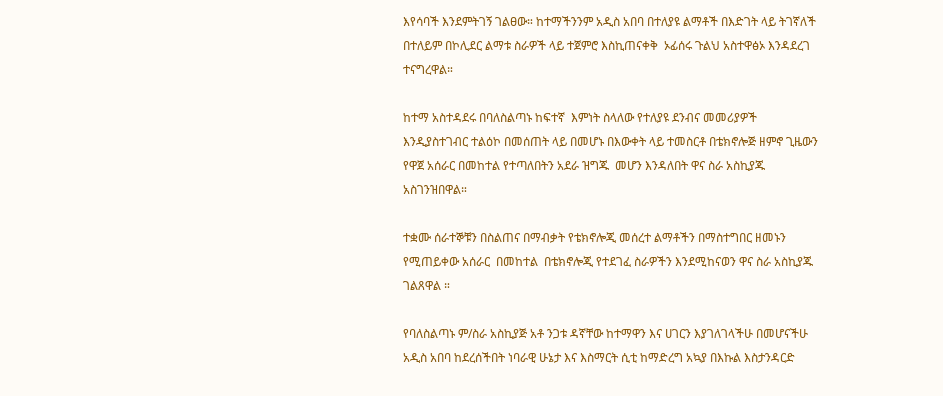እየሳባች እንደምትገኝ ገልፀው። ከተማችንንም አዲስ አበባ በተለያዩ ልማቶች በእድገት ላይ ትገኛለች  በተለይም በኮሊደር ልማቱ ስራዎች ላይ ተጀምሮ እስኪጠናቀቅ  ኦፊሰሩ ጉልህ አስተዋፅኦ እንዳደረገ ተናግረዋል።

ከተማ አስተዳደሩ በባለስልጣኑ ከፍተኛ  እምነት ስላለው የተለያዩ ደንብና መመሪያዎች እንዲያስተገብር ተልዕኮ በመሰጠት ላይ በመሆኑ በእውቀት ላይ ተመስርቶ በቴክኖሎጅ ዘምኖ ጊዜውን የዋጀ አሰራር በመከተል የተጣለበትን አደራ ዝግጁ  መሆን እንዳለበት ዋና ስራ አስኪያጁ አስገንዝበዋል።

ተቋሙ ሰራተኞቹን በስልጠና በማብቃት የቴክኖሎጂ መሰረተ ልማቶችን በማስተግበር ዘመኑን የሚጠይቀው አሰራር  በመከተል  በቴክኖሎጂ የተደገፈ ስራዎችን እንደሚከናወን ዋና ስራ አስኪያጁ ገልጸዋል ።

የባለስልጣኑ ም/ስራ አስኪያጅ አቶ ንጋቱ ዳኛቸው ከተማዋን እና ሀገርን እያገለገላችሁ በመሆናችሁ አዲስ አበባ ከደረሰችበት ነባራዊ ሁኔታ እና እስማርት ሲቲ ከማድረግ አኳያ በእኩል እስታንዳርድ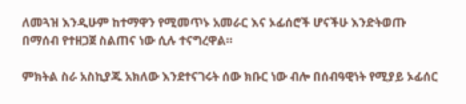ለመጓዝ እንዲሁም ከተማዋን የሚመጥኑ አመራር እና ኦፊሰሮች ሆናችሁ እንድትወጡ በማሰብ የተዘጋጀ ስልጠና ነው ሲሉ ተናግረዋል።

ምክትል ስራ አስኪያጁ አክለው እንደተናገሩት ሰው ክቡር ነው ብሎ በሰብዓዊነት የሚያይ ኦፊሰር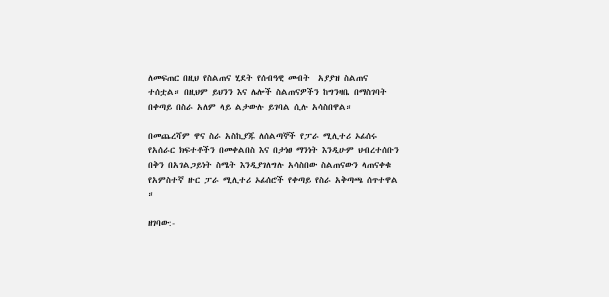ለመፍጠር በዚህ የስልጠና ሂደት የሰብዓዊ መብት  አያያዝ ስልጠና ተሰቷል። በዚህም ይህንን እና ሌሎች ስልጠናዎችን ከግንዛቤ በማስገባት  በቀጣይ በስራ አለም ላይ ልታውሉ ይገባል ሲሉ አሳስበዋል።

በመጨረሻም ዋና ስራ አስኪያጁ ለሰልጣኞች የፓራ ሚሊተሪ ኦፊሰሩ የአሰራር ክፍተቶችን በመቀልበስ እና በታነፀ ማንነት እንዲሁም ህብረተሰቡን በቅን በአገልጋይነት ስሜት እንዲያገለግሉ አሳስበው ስልጠናውን ላጠናቀቁ የአምስተኛ ዙር ፓራ ሚሊተሪ ኦፊሰሮች የቀጣይ የስራ አቅጣጫ ሰጥተዋል ።

ዘገባው:-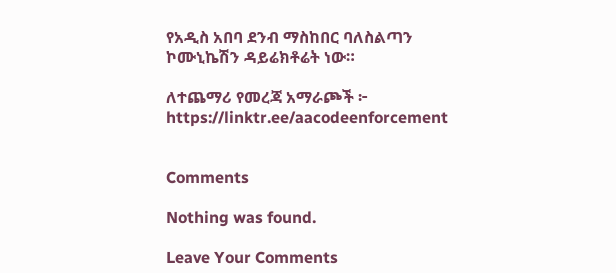የአዲስ አበባ ደንብ ማስከበር ባለስልጣን ኮሙኒኬሽን ዳይሬክቶሬት ነው።

ለተጨማሪ የመረጃ አማራጮች ፦ https://linktr.ee/aacodeenforcement


Comments

Nothing was found.

Leave Your Comments